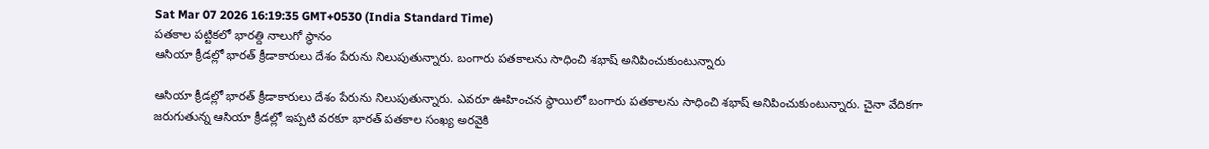Sat Mar 07 2026 16:19:35 GMT+0530 (India Standard Time)
పతకాల పట్టికలో భారత్ది నాలుగో స్థానం
ఆసియా క్రీడల్లో భారత్ క్రీడాకారులు దేశం పేరును నిలుపుతున్నారు. బంగారు పతకాలను సాధించి శభాష్ అనిపించుకుంటున్నారు

ఆసియా క్రీడల్లో భారత్ క్రీడాకారులు దేశం పేరును నిలుపుతున్నారు. ఎవరూ ఊహించన స్థాయిలో బంగారు పతకాలను సాధించి శభాష్ అనిపించుకుంటున్నారు. చైనా వేదికగా జరుగుతున్న ఆసియా క్రీడల్లో ఇప్పటి వరకూ భారత్ పతకాల సంఖ్య అరవైకి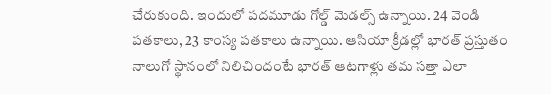చేరుకుంది. ఇందులో పదమూడు గోల్డ్ మెడల్స్ ఉన్నాయి. 24 వెండి పతకాలు, 23 కాంస్య పతకాలు ఉన్నాయి. ఆసియా క్రీడల్లో భారత్ ప్రస్తుతం నాలుగో స్థానంలో నిలిచిందంటే భారత్ ఆటగాళ్లు తమ సత్తా ఎలా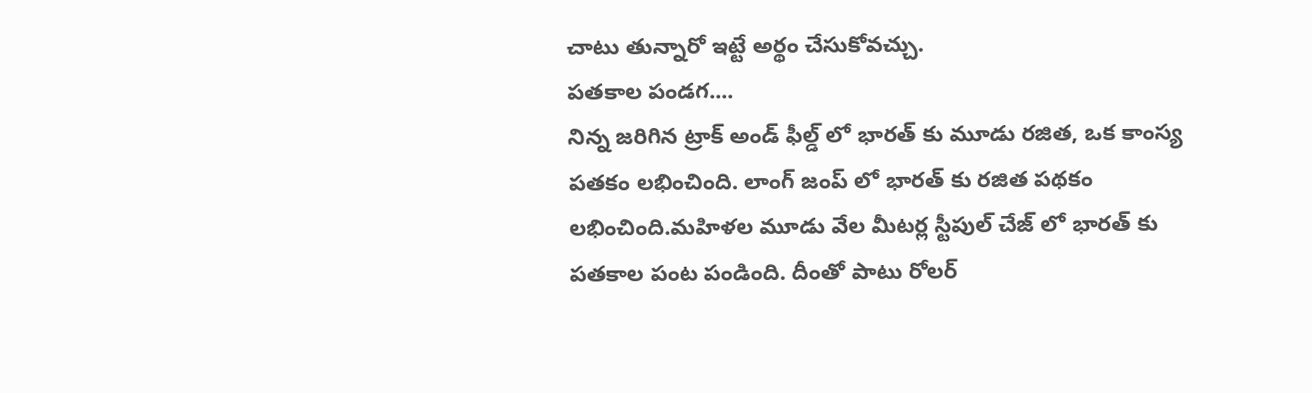చాటు తున్నారో ఇట్టే అర్థం చేసుకోవచ్చు.
పతకాల పండగ....
నిన్న జరిగిన ట్రాక్ అండ్ ఫీల్డ్ లో భారత్ కు మూడు రజిత, ఒక కాంస్య పతకం లభించింది. లాంగ్ జంప్ లో భారత్ కు రజిత పథకం లభించింది.మహిళల మూడు వేల మీటర్ల స్టీపుల్ చేజ్ లో భారత్ కు పతకాల పంట పండింది. దీంతో పాటు రోలర్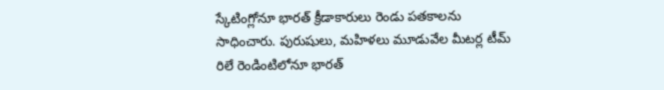స్కేటింగ్లోనూ భారత్ క్రీడాకారులు రెండు పతకాలను సాధించారు. పురుషులు, మహిళలు మూడువేల మీటర్ల టీమ్ రిలే రెండింటిలోనూ భారత్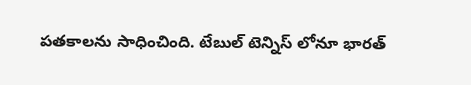పతకాలను సాధించింది. టేబుల్ టెన్నిస్ లోనూ భారత్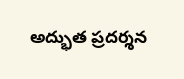అద్భుత ప్రదర్శన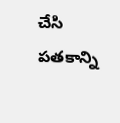చేసి పతకాన్ని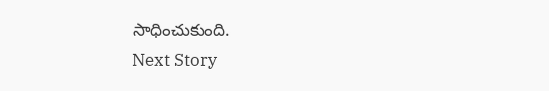సాధించుకుంది.
Next Story